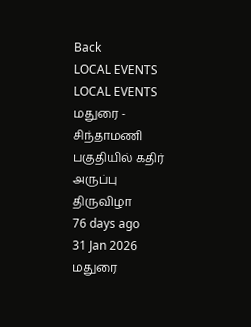Back
LOCAL EVENTS
LOCAL EVENTS
மதுரை - சிந்தாமணி பகுதியில் கதிர் அருப்பு திருவிழா
76 days ago
31 Jan 2026
மதுரை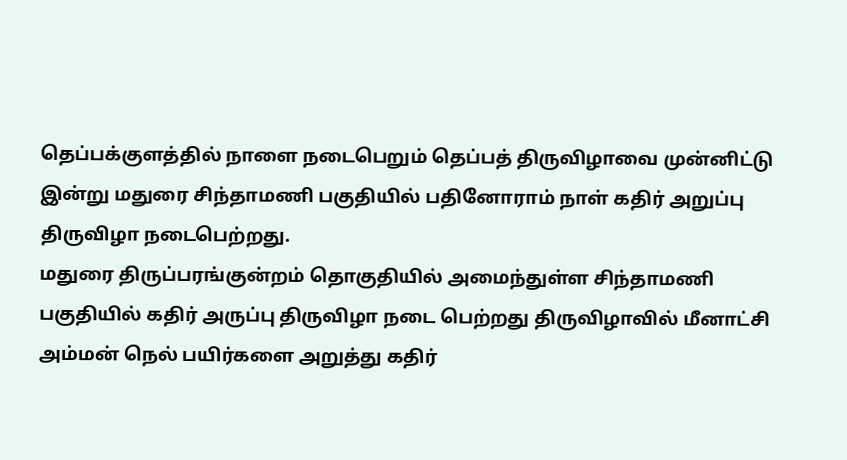தெப்பக்குளத்தில் நாளை நடைபெறும் தெப்பத் திருவிழாவை முன்னிட்டு இன்று மதுரை சிந்தாமணி பகுதியில் பதினோராம் நாள் கதிர் அறுப்பு திருவிழா நடைபெற்றது.
மதுரை திருப்பரங்குன்றம் தொகுதியில் அமைந்துள்ள சிந்தாமணி பகுதியில் கதிர் அருப்பு திருவிழா நடை பெற்றது திருவிழாவில் மீனாட்சி அம்மன் நெல் பயிர்களை அறுத்து கதிர்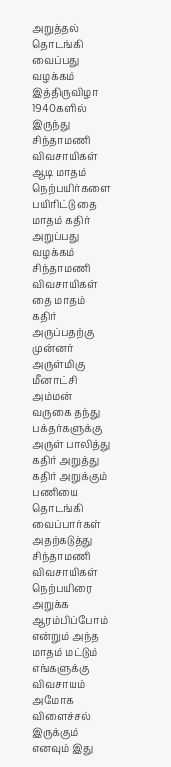அறுத்தல் தொடங்கி வைப்பது வழக்கம் இத்திருவிழா 1940களில் இருந்து சிந்தாமணி விவசாயிகள் ஆடி மாதம் நெற்பயிர்களை பயிரிட்டு தை மாதம் கதிர் அறுப்பது வழக்கம் சிந்தாமணி விவசாயிகள் தை மாதம் கதிர் அருப்பதற்கு முன்னர் அருள்மிகு மீனாட்சி அம்மன் வருகை தந்து பக்தர்களுக்கு அருள் பாலித்து கதிர் அறுத்து கதிர் அறுக்கும் பணியை தொடங்கி வைப்பார்கள் அதற்கடுத்து சிந்தாமணி விவசாயிகள் நெற்பயிரை அறுக்க ஆரம்பிப்போம் என்றும் அந்த மாதம் மட்டும் எங்களுக்கு விவசாயம் அமோக விளைச்சல் இருக்கும் எனவும் இது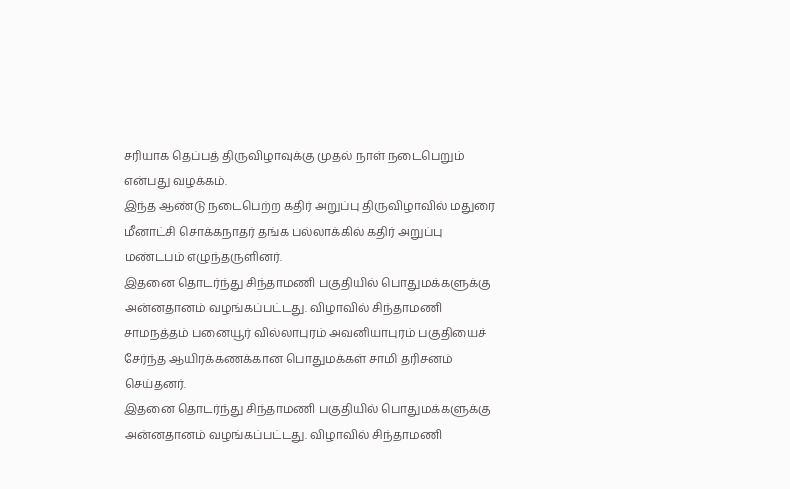சரியாக தெப்பத் திருவிழாவுக்கு முதல் நாள் நடைபெறும் என்பது வழக்கம்.
இந்த ஆண்டு நடைபெற்ற கதிர் அறுப்பு திருவிழாவில் மதுரை மீனாட்சி சொக்கநாதர் தங்க பல்லாக்கில் கதிர் அறுப்பு மண்டபம் எழுந்தருளினர்.
இதனை தொடர்ந்து சிந்தாமணி பகுதியில் பொதுமக்களுக்கு அன்னதானம் வழங்கப்பட்டது. விழாவில் சிந்தாமணி சாமநத்தம் பனையூர் வில்லாபுரம் அவனியாபுரம் பகுதியைச் சேர்ந்த ஆயிரக்கணக்கான பொதுமக்கள் சாமி தரிசனம் செய்தனர்.
இதனை தொடர்ந்து சிந்தாமணி பகுதியில் பொதுமக்களுக்கு அன்னதானம் வழங்கப்பட்டது. விழாவில் சிந்தாமணி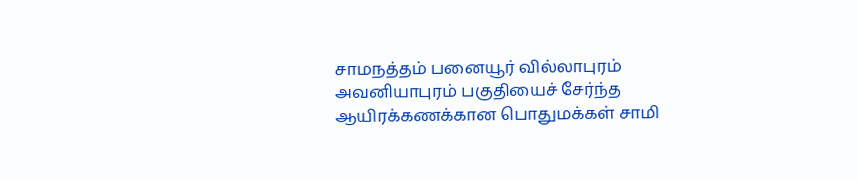சாமநத்தம் பனையூர் வில்லாபுரம் அவனியாபுரம் பகுதியைச் சேர்ந்த ஆயிரக்கணக்கான பொதுமக்கள் சாமி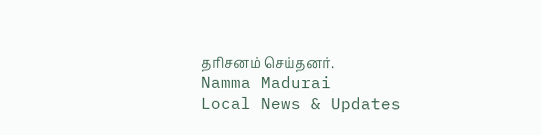தரிசனம் செய்தனர்.
Namma Madurai
Local News & Updates